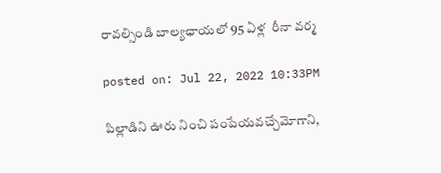రావ‌ల్సిండి బాల్య‌ఛాయ‌లో 95 ఏళ్ల  రీనా వ‌ర్మ‌

posted on: Jul 22, 2022 10:33PM

పిల్లాడిని ఊరు నించి పంపేయ‌వ‌చ్చేమోగాని,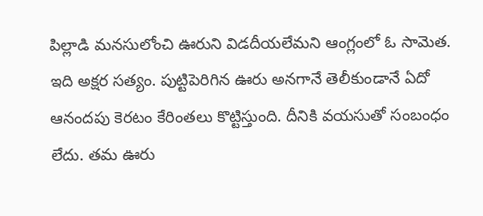పిల్లాడి మ‌న‌సులోంచి ఊరుని విడ‌దీయ‌లేమ‌ని ఆంగ్లంలో ఓ సామెత‌. ఇది అక్ష‌ర స‌త్యం. పుట్టిపెరిగిన ఊరు అన‌గానే తెలీకుండానే ఏదో ఆనంద‌పు కెర‌టం కేరింత‌లు కొట్టిస్తుంది. దీనికి వ‌య‌సుతో సంబంధం లేదు. త‌మ ఊరు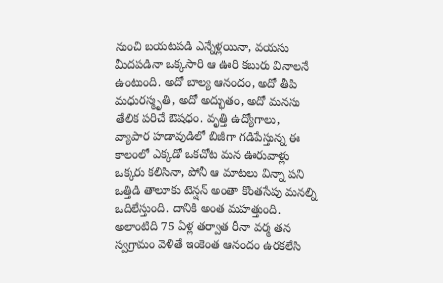నుంచి బ‌య‌ట‌ప‌డి ఎన్నేళ్ల‌యినా, వ‌య‌సు మీద‌ప‌డినా ఒక్క‌సారి ఆ ఊరి క‌బురు వినాల‌నే ఉంటుంది. అదో బాల్య ఆనందం, అదో తీపి మ‌ధుర‌స్మృతి, అదో అద్భుతం, అదో మ‌న‌సు తేలిక ప‌రిచే ఔష‌ధం. వృత్తి ఉద్యోగాలు, వ్యాపార హ‌డావుడిలో బిజీగా గ‌డిపేస్తున్న ఈ కాలంలో ఎక్క‌డో ఒక‌చోట మ‌న ఊరువాళ్లు ఒక్క‌రు క‌లిసినా, పోనీ ఆ మాట‌లు విన్నా ప‌ని ఒత్తిడి తాలూకు టెన్ష‌న్ అంతా కొంత‌సేపు మ‌న‌ల్ని ఒదిలేస్తుంది. దానికి అంత మ‌హ‌త్తుంది. అలాంటిది 75 ఏళ్ల త‌ర్వాత రీనా వ‌ర్మ త‌న స్వ‌గ్రామం వెళితే ఇంకెంత ఆనందం ఉర‌క‌లేసి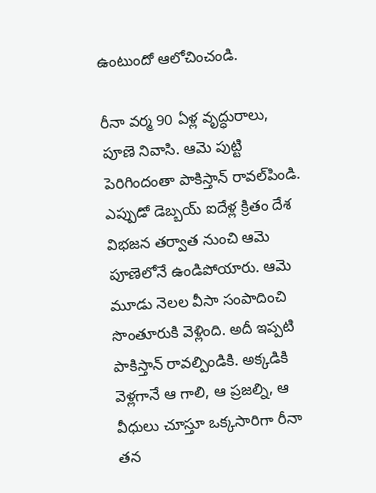ఉంటుందో ఆలోచించండి.

రీనా వ‌ర్మ 90 ఏళ్ల వృద్ధురాలు, పూణె నివాసి. ఆమె పుట్టి పెరిగిందంతా పాకిస్తాన్ రావ‌ల్‌పిండి. ఎప్పుడో డెబ్బ‌య్ ఐదేళ్ల క్రితం దేశ విభ‌జ‌న త‌ర్వాత నుంచి ఆమె పూణెలోనే ఉండిపోయారు. ఆమె మూడు నెల‌ల వీసా సంపాదించి సొంతూరుకి వెళ్లింది. అదీ ఇప్ప‌టి పాకిస్తాన్ రావ‌ల్పిండికి. అక్క‌డికి వెళ్ల‌గానే ఆ గాలి, ఆ ప్ర‌జ‌ల్ని, ఆ వీధులు చూస్తూ ఒక్క‌సారిగా రీనా త‌న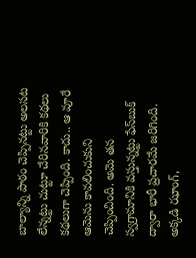బాల్యాన్ని పాఠం చెప్పిన‌ట్టు అల‌స‌ట లేన్న‌ట్టు చుట్టూ చేరిన‌వారికి క‌థ‌లు క‌థ‌లుగా చెప్పింది. కాదు.. ఆ వూరే ఆమెను కావ‌లించుకుని చెప్పించింది. అమె త‌న స్వ‌గ్రామానికి వ‌స్తున్న‌ట్టు ఫేస్‌బుక్ ద్వారా భారీ ప్ర‌చార‌మే జ‌రిగింది. అక్క‌డి ఝాంగ్‌,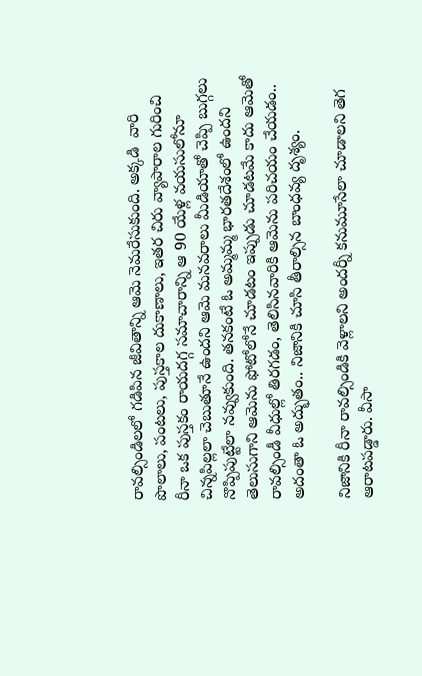రావ‌ల్సిండిల‌లో గ‌డిపిన జీవితాన్ని ఆమె నెమ‌రేసుకుంది. అక్క‌డి  వారి పొలాలు, పంట‌లు, పుస్త‌కాల దుకాణాలు, ఇత‌ర చిరు వ్యాపారాల గురించి రీనా ఒక పుస్త‌కం రాయ‌ద‌గ్గ స‌మాచారాన్ని ఆ 90 యేళ్ల వ‌య‌సులోనూ చిన్న‌పిల్ల‌లా చెబుతూనే ఉంద‌ని ఆమె మ‌న‌వ‌రాలు మీడియాతో చెప్పి బుగ్గ‌లు నొప్పిపుట్టేలా న‌వ్వుకుంది. త‌న‌కంటే ఓ అమ్మ‌మ్మ భార‌త‌దేశంలో ఉంద‌ని తెలుసుగాని ఆమెను ఫోటోలోనే చూడ‌టం ఇప్పుడు చూడ‌ట‌మే కాదు ఆమెతో రావ‌ల్సిండీ వీధుల్లో తిర‌గ‌డం, తెలిసిన‌వారికి ఆమెను ప‌రిచ‌యం చేయ‌డం.. అదంతా ఓ అద్భుతం.. నిజానికి చూసి తీరాల్సిన బాంధ‌వ్య దృశ్యం.

నిజానికి రీనా రావ‌ల్సిండికి వెళ్లాల‌ని అంద‌ర్నీ క‌నుమూసేలా చూడాల‌ని తెగ ఆరాట‌ప‌డ్డారు. వీసా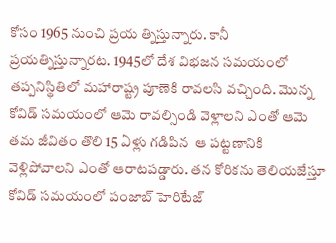కోసం 1965 నుంచి ప్ర‌య‌ త్నిస్తున్నారు. కానీ ప్ర‌య‌త్నిస్తున్నార‌ట‌. 1945లో దేశ విభ‌జ‌న సమ‌యంలో త‌ప్ప‌నిస్థితిలో మ‌హారాష్ట్ర పూణెకి రావ‌ల‌సి వ‌చ్చింది. మొన్న కోవిడ్ స‌మ‌యంలో ఆమె రావ‌ల్సిండి వెళ్లాల‌ని ఎంతో ఆమె త‌మ జీవితం తొలి 15 ఏళ్లు గ‌డిపిన  ఆ పట్ట‌ణానికి వెళ్లిపోవాల‌ని ఎంతో ఆరాట‌ప‌డ్డారు. త‌న కోరిక‌ను తెలియ‌జేస్తూ కోవిడ్ స‌మ‌యంలో పంజాబ్ హెరిటేజ్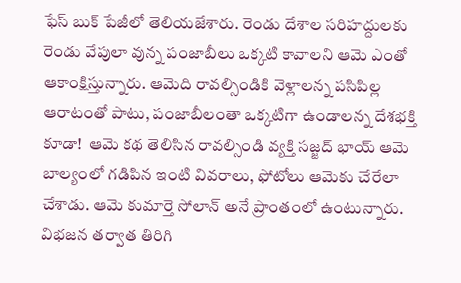ఫేస్ బుక్ పేజీలో తెలియ‌జేశారు. రెండు దేశాల స‌రిహ‌ద్దుల‌కు రెండు వేపులా వున్న పంజాబీలు ఒక్క‌టి కావాల‌ని ఆమె ఎంతో ఆకాంక్షిస్తున్నారు. ఆమెది రావ‌ల్సిండికి వెళ్లాల‌న్న ప‌సిపిల్ల ఆరాటంతో పాటు, పంజాబీలంతా ఒక్క‌టిగా ఉండాల‌న్న దేశ‌భ‌క్తి కూడా!  ఆమె క‌థ తెలిసిన రావ‌ల్సిండి వ్య‌క్తి స‌జ్జ‌ద్ భాయ్ ఆమె బాల్యంలో గ‌డిపిన ఇంటి వివ‌రాలు, ఫోటోలు ఆమెకు చేరేలా చేశాడు. ఆమె కుమార్తె సోలాన్ అనే ప్రాంతంలో ఉంటున్నారు. విభ‌జ‌న త‌ర్వాత తిరిగి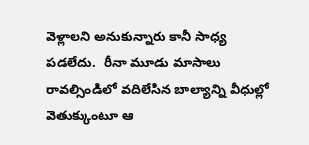వెళ్లాల‌ని అనుకున్నారు కానీ సాధ్య‌ ప‌డ‌లేదు.  రీనా మూడు మాసాలు రావ‌ల్సిండిలో వ‌దిలేసిన బాల్యాన్ని వీధుల్లో వెతుక్కుంటూ ఆ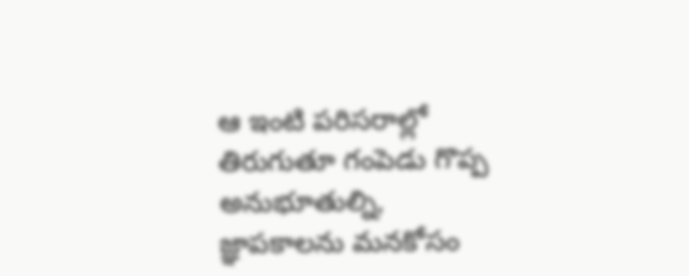ఆ ఇంటి ప‌రిస‌రాల్లో తిరుగుతూ గంపెడు గొప్ప అనుభూతుల్ని, జ్ఞాప‌కాల‌ను మ‌న‌కోసం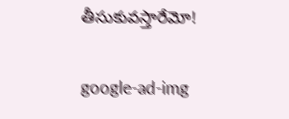తీసుకువ‌స్తారేమో!

google-ad-img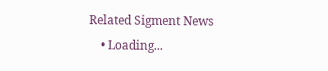Related Sigment News
    • Loading...